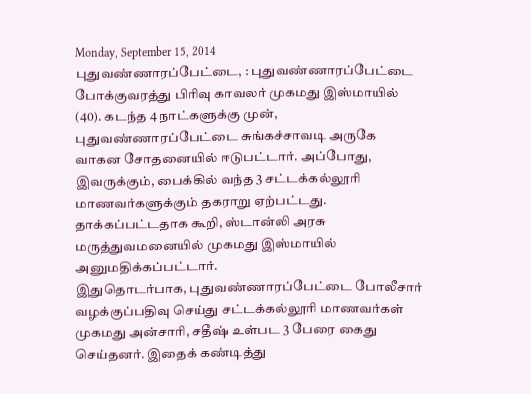Monday, September 15, 2014
புதுவண்ணாரப்பேட்டை, : புதுவண்ணாரப்பேட்டை போக்குவரத்து பிரிவு காவலர் முகமது இஸ்மாயில் (40). கடந்த 4 நாட்களுக்கு முன், புதுவண்ணாரப்பேட்டை சுங்கச்சாவடி அருகே வாகன சோதனையில் ஈடுபட்டார். அப்போது, இவருக்கும், பைக்கில் வந்த 3 சட்டக்கல்லூரி மாணவர்களுக்கும் தகராறு ஏற்பட்டது. தாக்கப்பட்டதாக கூறி, ஸ்டான்லி அரசு மருத்துவமனையில் முகமது இஸ்மாயில் அனுமதிக்கப்பட்டார்.
இதுதொடர்பாக, புதுவண்ணாரப்பேட்டை போலீசார் வழக்குப்பதிவு செய்து சட்டக்கல்லூரி மாணவர்கள் முகமது அன்சாரி, சதீஷ் உள்பட 3 பேரை கைது செய்தனர். இதைக் கண்டித்து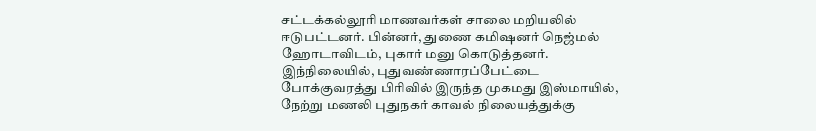சட்டக்கல்லூரி மாணவர்கள் சாலை மறியலில் ஈடுபட்டனர். பின்னர், துணை கமிஷனர் நெஜ்மல் ஹோடாவிடம், புகார் மனு கொடுத்தனர். இந்நிலையில், புதுவண்ணாரப்பேட்டை போக்குவரத்து பிரிவில் இருந்த முகமது இஸ்மாயில், நேற்று மணலி புதுநகர் காவல் நிலையத்துக்கு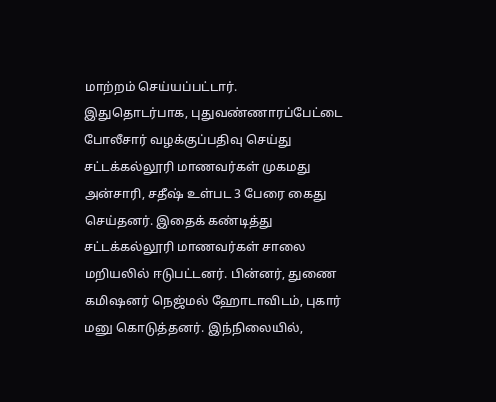மாற்றம் செய்யப்பட்டார்.
இதுதொடர்பாக, புதுவண்ணாரப்பேட்டை போலீசார் வழக்குப்பதிவு செய்து சட்டக்கல்லூரி மாணவர்கள் முகமது அன்சாரி, சதீஷ் உள்பட 3 பேரை கைது செய்தனர். இதைக் கண்டித்து சட்டக்கல்லூரி மாணவர்கள் சாலை மறியலில் ஈடுபட்டனர். பின்னர், துணை கமிஷனர் நெஜ்மல் ஹோடாவிடம், புகார் மனு கொடுத்தனர். இந்நிலையில்,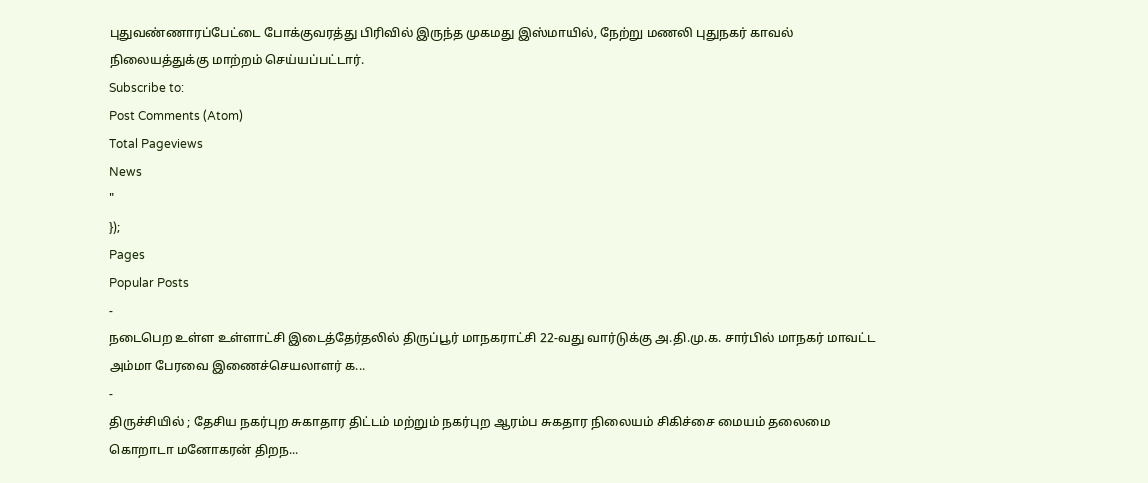புதுவண்ணாரப்பேட்டை போக்குவரத்து பிரிவில் இருந்த முகமது இஸ்மாயில், நேற்று மணலி புதுநகர் காவல் நிலையத்துக்கு மாற்றம் செய்யப்பட்டார்.
Subscribe to:
Post Comments (Atom)
Total Pageviews
News
"
});
Pages
Popular Posts
-
நடைபெற உள்ள உள்ளாட்சி இடைத்தேர்தலில் திருப்பூர் மாநகராட்சி 22-வது வார்டுக்கு அ.தி.மு.க. சார்பில் மாநகர் மாவட்ட அம்மா பேரவை இணைச்செயலாளர் க...
-
திருச்சியில் ; தேசிய நகர்புற சுகாதார திட்டம் மற்றும் நகர்புற ஆரம்ப சுகதார நிலையம் சிகிச்சை மையம் தலைமை கொறாடா மனோகரன் திறந...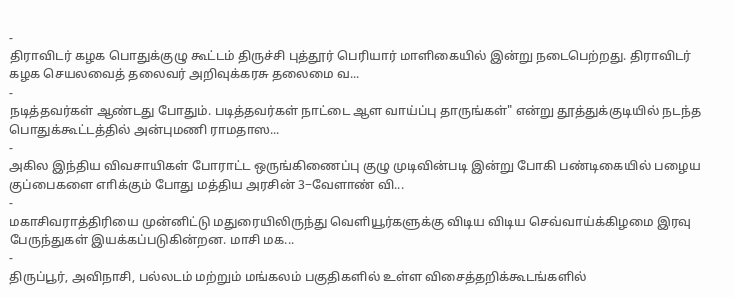-
திராவிடர் கழக பொதுக்குழு கூட்டம் திருச்சி புத்தூர் பெரியார் மாளிகையில் இன்று நடைபெற்றது. திராவிடர் கழக செயலவைத் தலைவர் அறிவுக்கரசு தலைமை வ...
-
நடித்தவர்கள் ஆண்டது போதும். படித்தவர்கள் நாட்டை ஆள வாய்ப்பு தாருங்கள்" என்று தூத்துக்குடியில் நடந்த பொதுக்கூட்டத்தில் அன்புமணி ராமதாஸ...
-
அகில இந்திய விவசாயிகள் போராட்ட ஒருங்கிணைப்பு குழு முடிவின்படி இன்று போகி பண்டிகையில் பழைய குப்பைகளை எாிக்கும் போது மத்திய அரசின் 3−வேளாண் வி...
-
மகாசிவராத்திரியை முன்னிட்டு மதுரையிலிருந்து வெளியூர்களுக்கு விடிய விடிய செவ்வாய்க்கிழமை இரவு பேருந்துகள் இயக்கப்படுகின்றன. மாசி மக...
-
திருப்பூர், அவிநாசி, பல்லடம் மற்றும் மங்கலம் பகுதிகளில் உள்ள விசைத்தறிக்கூடங்களில்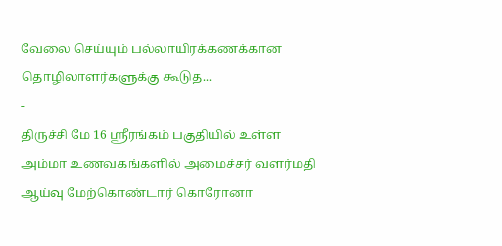வேலை செய்யும் பல்லாயிரக்கணக்கான தொழிலாளர்களுக்கு கூடுத...
-
திருச்சி மே 16 ஸ்ரீரங்கம் பகுதியில் உள்ள அம்மா உணவகங்களில் அமைச்சர் வளர்மதி ஆய்வு மேற்கொண்டார் கொரோனா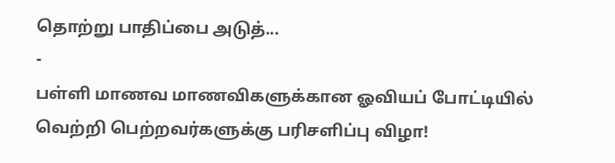தொற்று பாதிப்பை அடுத்...
-
பள்ளி மாணவ மாணவிகளுக்கான ஓவியப் போட்டியில் வெற்றி பெற்றவர்களுக்கு பரிசளிப்பு விழா!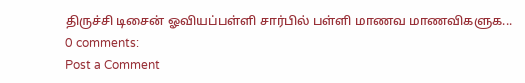திருச்சி டிசைன் ஓவியப்பள்ளி சார்பில் பள்ளி மாணவ மாணவிகளுக...
0 comments:
Post a Comment